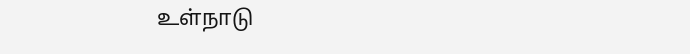உள்நாடு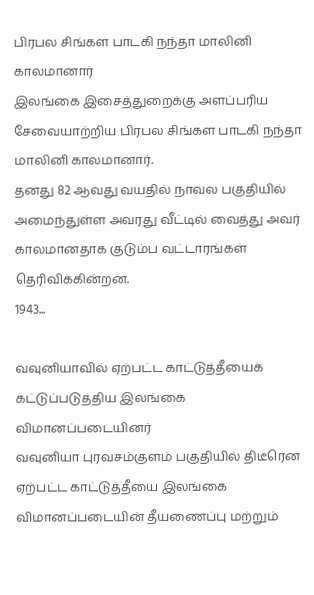பிரபல சிங்கள பாடகி நந்தா மாலினி காலமானார்
இலங்கை இசைத்துறைக்கு அளப்பரிய சேவையாற்றிய பிரபல சிங்கள பாடகி நந்தா மாலினி காலமானார்.
தனது 82 ஆவது வயதில் நாவல பகுதியில் அமைந்துள்ள அவரது வீட்டில் வைத்து அவர் காலமானதாக குடும்ப வட்டாரங்கள் தெரிவிக்கின்றன.
1943...

வவுனியாவில் ஏற்பட்ட காட்டுத்தீயைக் கட்டுப்படுத்திய இலங்கை விமானப்படையினர்
வவுனியா புரவசம்குளம் பகுதியில் திடீரென ஏற்பட்ட காட்டுத்தீயை இலங்கை விமானப்படையின் தீயணைப்பு மற்றும்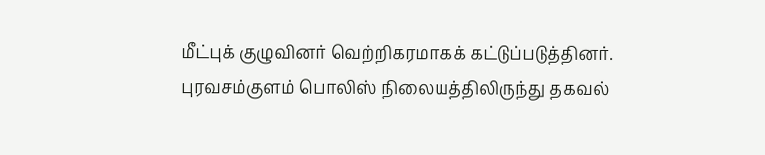மீட்புக் குழுவினர் வெற்றிகரமாகக் கட்டுப்படுத்தினர்.
புரவசம்குளம் பொலிஸ் நிலையத்திலிருந்து தகவல்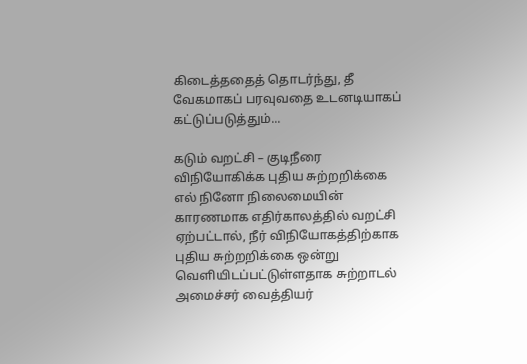கிடைத்ததைத் தொடர்ந்து, தீ வேகமாகப் பரவுவதை உடனடியாகப் கட்டுப்படுத்தும்...

கடும் வறட்சி – குடிநீரை விநியோகிக்க புதிய சுற்றறிக்கை
எல் நினோ நிலைமையின் காரணமாக எதிர்காலத்தில் வறட்சி ஏற்பட்டால், நீர் விநியோகத்திற்காக புதிய சுற்றறிக்கை ஒன்று வெளியிடப்பட்டுள்ளதாக சுற்றாடல் அமைச்சர் வைத்தியர்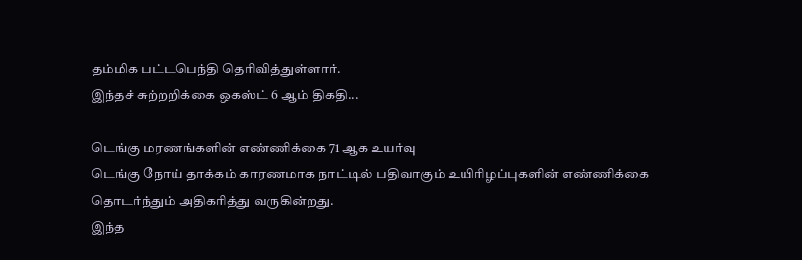தம்மிக பட்டபெந்தி தெரிவித்துள்ளார்.
இந்தச் சுற்றறிக்கை ஒகஸ்ட் 6 ஆம் திகதி...

டெங்கு மரணங்களின் எண்ணிக்கை 71 ஆக உயர்வு
டெங்கு நோய் தாக்கம் காரணமாக நாட்டில் பதிவாகும் உயிரிழப்புகளின் எண்ணிக்கை தொடர்ந்தும் அதிகரித்து வருகின்றது.
இந்த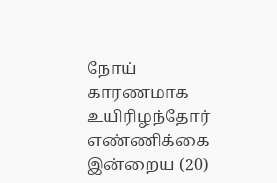நோய் காரணமாக உயிரிழந்தோர் எண்ணிக்கை இன்றைய (20)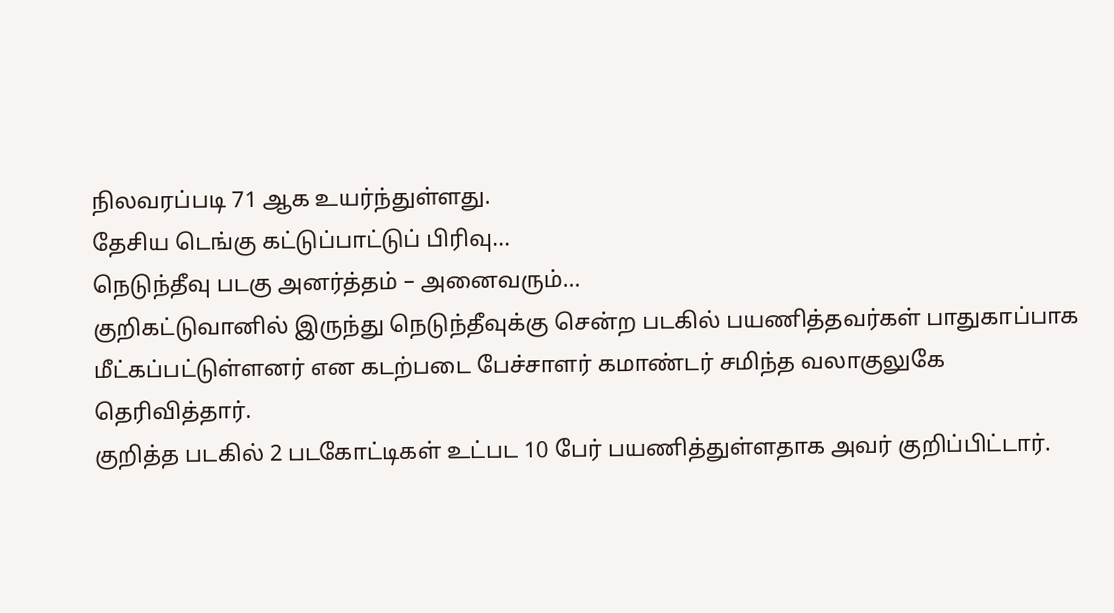நிலவரப்படி 71 ஆக உயர்ந்துள்ளது.
தேசிய டெங்கு கட்டுப்பாட்டுப் பிரிவு...
நெடுந்தீவு படகு அனர்த்தம் – அனைவரும்…
குறிகட்டுவானில் இருந்து நெடுந்தீவுக்கு சென்ற படகில் பயணித்தவர்கள் பாதுகாப்பாக மீட்கப்பட்டுள்ளனர் என கடற்படை பேச்சாளர் கமாண்டர் சமிந்த வலாகுலுகே தெரிவித்தார்.
குறித்த படகில் 2 படகோட்டிகள் உட்பட 10 பேர் பயணித்துள்ளதாக அவர் குறிப்பிட்டார்.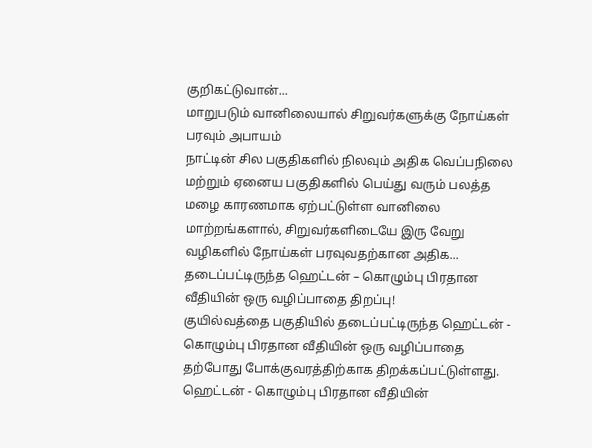குறிகட்டுவான்...
மாறுபடும் வானிலையால் சிறுவர்களுக்கு நோய்கள் பரவும் அபாயம்
நாட்டின் சில பகுதிகளில் நிலவும் அதிக வெப்பநிலை மற்றும் ஏனைய பகுதிகளில் பெய்து வரும் பலத்த மழை காரணமாக ஏற்பட்டுள்ள வானிலை மாற்றங்களால், சிறுவர்களிடையே இரு வேறு வழிகளில் நோய்கள் பரவுவதற்கான அதிக...
தடைப்பட்டிருந்த ஹெட்டன் – கொழும்பு பிரதான வீதியின் ஒரு வழிப்பாதை திறப்பு!
குயில்வத்தை பகுதியில் தடைப்பட்டிருந்த ஹெட்டன் - கொழும்பு பிரதான வீதியின் ஒரு வழிப்பாதை தற்போது போக்குவரத்திற்காக திறக்கப்பட்டுள்ளது.
ஹெட்டன் - கொழும்பு பிரதான வீதியின்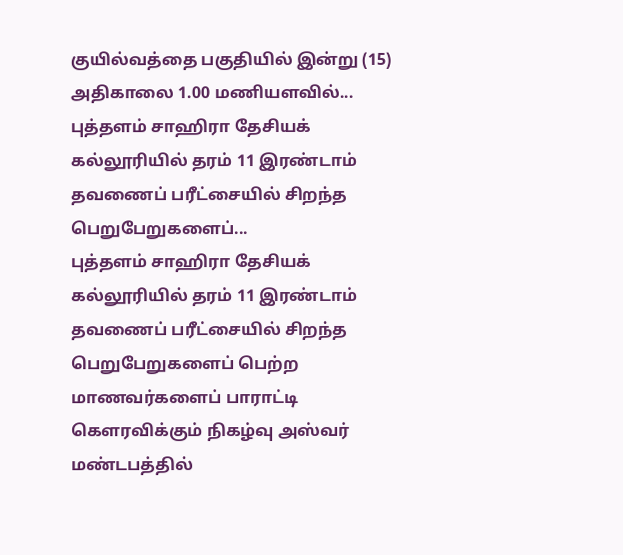குயில்வத்தை பகுதியில் இன்று (15) அதிகாலை 1.00 மணியளவில்...
புத்தளம் சாஹிரா தேசியக் கல்லூரியில் தரம் 11 இரண்டாம் தவணைப் பரீட்சையில் சிறந்த பெறுபேறுகளைப்...
புத்தளம் சாஹிரா தேசியக் கல்லூரியில் தரம் 11 இரண்டாம் தவணைப் பரீட்சையில் சிறந்த பெறுபேறுகளைப் பெற்ற மாணவர்களைப் பாராட்டி கௌரவிக்கும் நிகழ்வு அஸ்வர் மண்டபத்தில்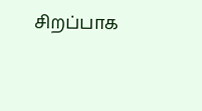சிறப்பாக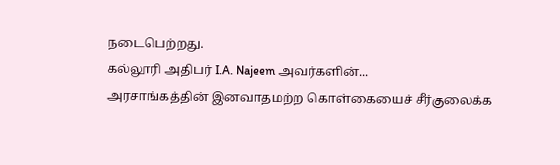நடைபெற்றது.
கல்லூரி அதிபர் I.A. Najeem அவர்களின்...
அரசாங்கத்தின் இனவாதமற்ற கொள்கையைச் சீர்குலைக்க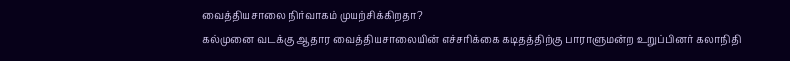வைத்தியசாலை நிர்வாகம் முயற்சிக்கிறதா?
கல்முனை வடக்கு ஆதார வைத்தியசாலையின் எச்சரிக்கை கடிதத்திற்கு பாராளுமன்ற உறுப்பினர் கலாநிதி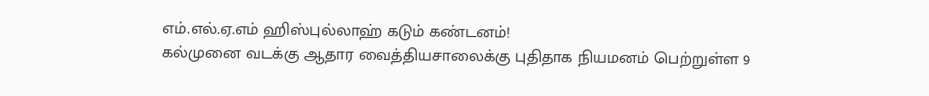எம்.எல்.ஏ.எம் ஹிஸ்புல்லாஹ் கடும் கண்டனம்!
கல்முனை வடக்கு ஆதார வைத்தியசாலைக்கு புதிதாக நியமனம் பெற்றுள்ள 9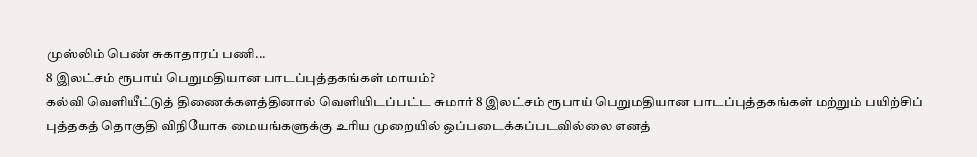முஸ்லிம் பெண் சுகாதாரப் பணி...
8 இலட்சம் ரூபாய் பெறுமதியான பாடப்புத்தகங்கள் மாயம்?
கல்வி வெளியீட்டுத் திணைக்களத்தினால் வெளியிடப்பட்ட சுமார் 8 இலட்சம் ரூபாய் பெறுமதியான பாடப்புத்தகங்கள் மற்றும் பயிற்சிப் புத்தகத் தொகுதி விநியோக மையங்களுக்கு உரிய முறையில் ஒப்படைக்கப்படவில்லை எனத்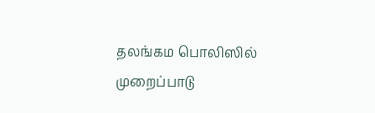தலங்கம பொலிஸில் முறைப்பாடு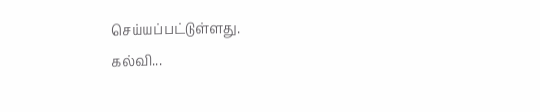செய்யப்பட்டுள்ளது.
கல்வி...